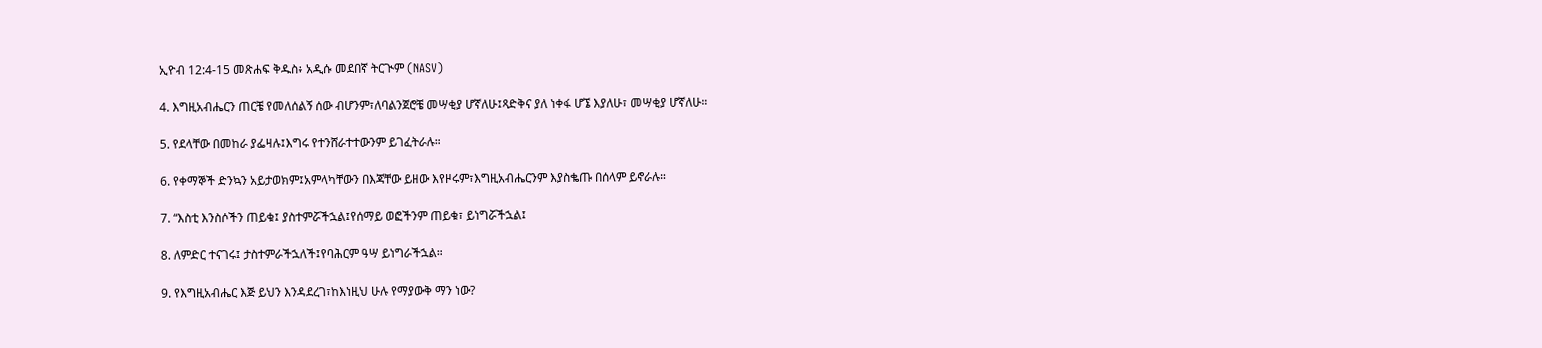ኢዮብ 12:4-15 መጽሐፍ ቅዱስ፥ አዲሱ መደበኛ ትርጒም (NASV)

4. እግዚአብሔርን ጠርቼ የመለሰልኝ ሰው ብሆንም፣ለባልንጀሮቼ መሣቂያ ሆኛለሁ፤ጻድቅና ያለ ነቀፋ ሆኜ እያለሁ፣ መሣቂያ ሆኛለሁ።

5. የደላቸው በመከራ ያፌዛሉ፤እግሩ የተንሸራተተውንም ይገፈትራሉ።

6. የቀማኞች ድንኳን አይታወክም፤አምላካቸውን በእጃቸው ይዘው እየዞሩም፣እግዚአብሔርንም እያስቈጡ በሰላም ይኖራሉ።

7. “እስቲ እንስሶችን ጠይቁ፤ ያስተምሯችኋል፤የሰማይ ወፎችንም ጠይቁ፣ ይነግሯችኋል፤

8. ለምድር ተናገሩ፤ ታስተምራችኋለች፤የባሕርም ዓሣ ይነግራችኋል።

9. የእግዚአብሔር እጅ ይህን እንዳደረገ፣ከእነዚህ ሁሉ የማያውቅ ማን ነው?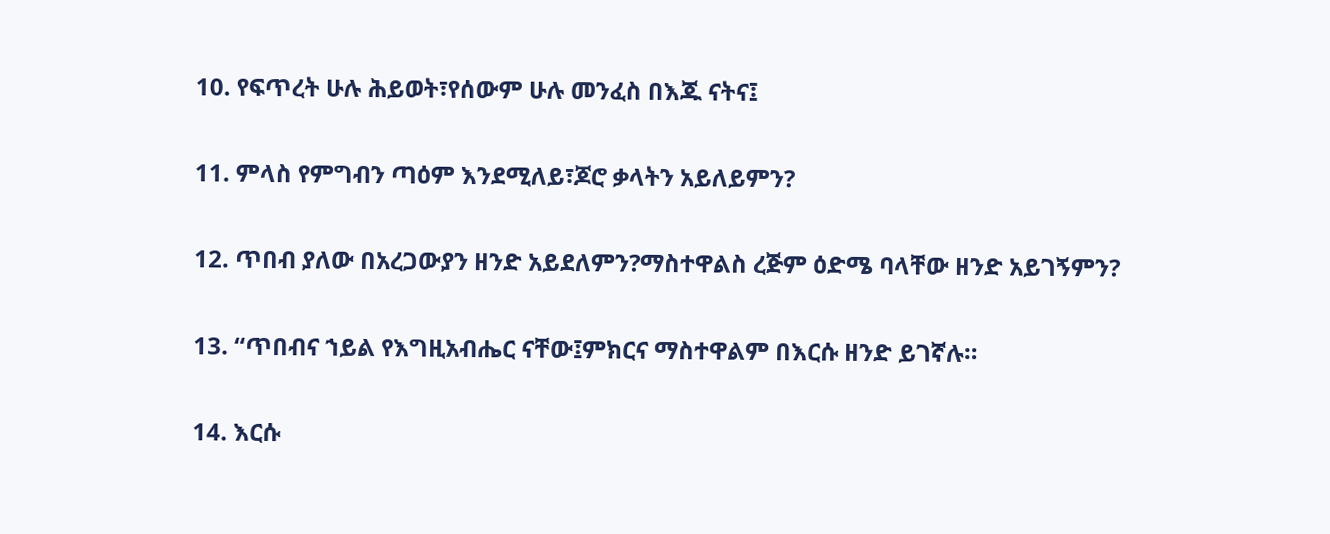10. የፍጥረት ሁሉ ሕይወት፣የሰውም ሁሉ መንፈስ በእጁ ናትና፤

11. ምላስ የምግብን ጣዕም እንደሚለይ፣ጆሮ ቃላትን አይለይምን?

12. ጥበብ ያለው በአረጋውያን ዘንድ አይደለምን?ማስተዋልስ ረጅም ዕድሜ ባላቸው ዘንድ አይገኝምን?

13. “ጥበብና ኀይል የእግዚአብሔር ናቸው፤ምክርና ማስተዋልም በእርሱ ዘንድ ይገኛሉ።

14. እርሱ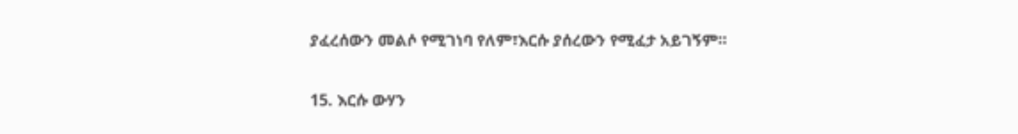ያፈረሰውን መልሶ የሚገነባ የለም፣እርሱ ያሰረውን የሚፈታ አይገኝም።

15. እርሱ ውሃን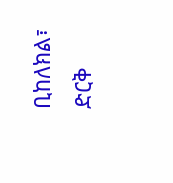ቢከለክል፣ ድርቅ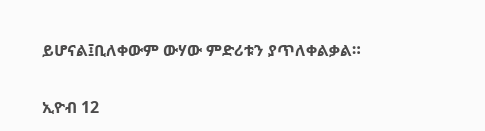ይሆናል፤ቢለቀውም ውሃው ምድሪቱን ያጥለቀልቃል።

ኢዮብ 12